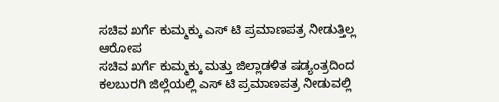ಸಚಿವ ಖರ್ಗೆ ಕುಮ್ಮಕ್ಕು ಎಸ್ ಟಿ ಪ್ರಮಾಣಪತ್ರ ನೀಡುತ್ತಿಲ್ಲ ಆರೋಪ
ಸಚಿವ ಖರ್ಗೆ ಕುಮ್ಮಕ್ಕು ಮತ್ತು ಜಿಲ್ಲಾಡಳಿತ ಷಡ್ಯಂತ್ರದಿಂದ ಕಲಬುರಗಿ ಜಿಲ್ಲೆಯಲ್ಲಿ ಎಸ್ ಟಿ ಪ್ರಮಾಣಪತ್ರ ನೀಡುವಲ್ಲಿ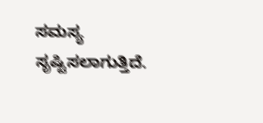ಸಮಸ್ಯ ಸೃಷ್ಟಿಸಲಾಗುತ್ತಿದೆ.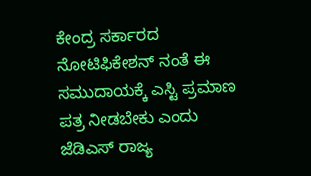ಕೇಂದ್ರ ಸರ್ಕಾರದ ನೋಟಿಫಿಕೇಶನ್ ನಂತೆ ಈ ಸಮುದಾಯಕ್ಕೆ ಎಸ್ಟಿ ಪ್ರಮಾಣ ಪತ್ರ ನೀಡಬೇಕು ಎಂದು ಜೆಡಿಎಸ್ ರಾಜ್ಯ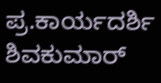ಪ್ರ.ಕಾರ್ಯದರ್ಶಿ ಶಿವಕುಮಾರ್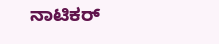ನಾಟಿಕರ್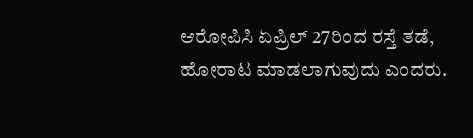ಆರೋಪಿಸಿ ಏಪ್ರಿಲ್ 27ರಿಂದ ರಸ್ತೆ ತಡೆ, ಹೋರಾಟ ಮಾಡಲಾಗುವುದು ಎಂದರು.